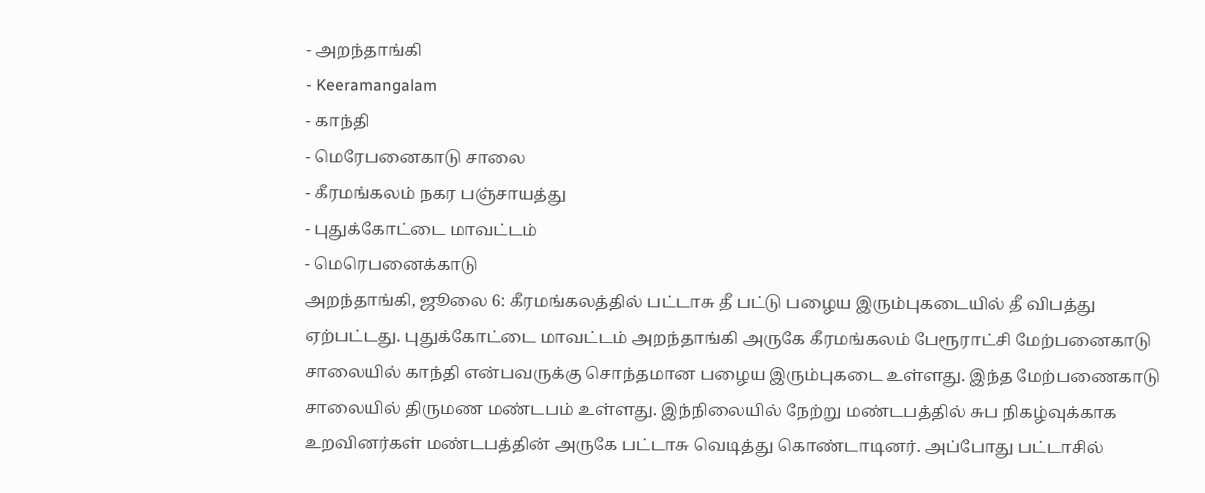- அறந்தாங்கி
- Keeramangalam
- காந்தி
- மெரேபனைகாடு சாலை
- கீரமங்கலம் நகர பஞ்சாயத்து
- புதுக்கோட்டை மாவட்டம்
- மெரெபனைக்காடு
அறந்தாங்கி, ஜூலை 6: கீரமங்கலத்தில் பட்டாசு தீ பட்டு பழைய இரும்புகடையில் தீ விபத்து ஏற்பட்டது. புதுக்கோட்டை மாவட்டம் அறந்தாங்கி அருகே கீரமங்கலம் பேரூராட்சி மேற்பனைகாடு சாலையில் காந்தி என்பவருக்கு சொந்தமான பழைய இரும்புகடை உள்ளது. இந்த மேற்பணைகாடு சாலையில் திருமண மண்டபம் உள்ளது. இந்நிலையில் நேற்று மண்டபத்தில் சுப நிகழ்வுக்காக உறவினர்கள் மண்டபத்தின் அருகே பட்டாசு வெடித்து கொண்டாடினர். அப்போது பட்டாசில்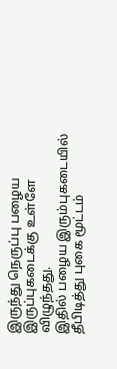இருந்து நெருப்பு பழைய இருப்புகடைக்கு உள்ளே விழுந்தது.
இதில் பழைய இரும்புகடையில் தீபிடித்து புகை மூட்டம்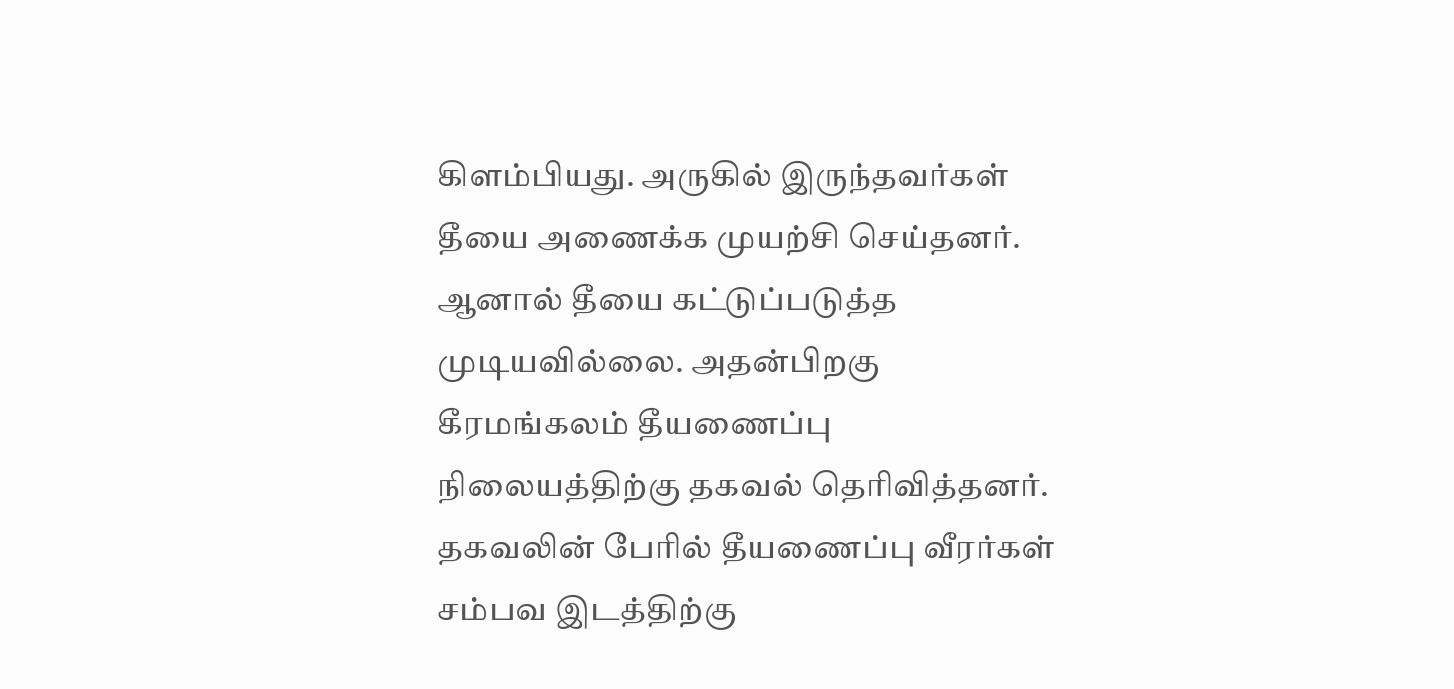கிளம்பியது. அருகில் இருந்தவர்கள் தீயை அணைக்க முயற்சி செய்தனர். ஆனால் தீயை கட்டுப்படுத்த முடியவில்லை. அதன்பிறகு கீரமங்கலம் தீயணைப்பு நிலையத்திற்கு தகவல் தெரிவித்தனர். தகவலின் பேரில் தீயணைப்பு வீரர்கள் சம்பவ இடத்திற்கு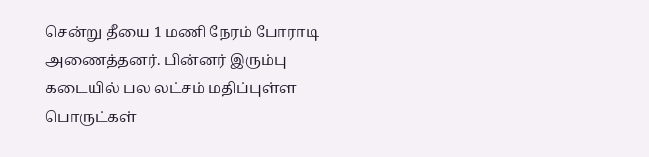சென்று தீயை 1 மணி நேரம் போராடி அணைத்தனர். பின்னர் இரும்பு கடையில் பல லட்சம் மதிப்புள்ள பொருட்கள்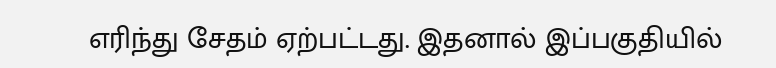எரிந்து சேதம் ஏற்பட்டது. இதனால் இப்பகுதியில்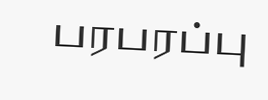பரபரப்பு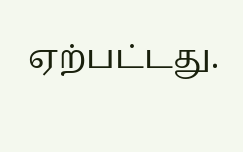ஏற்பட்டது.